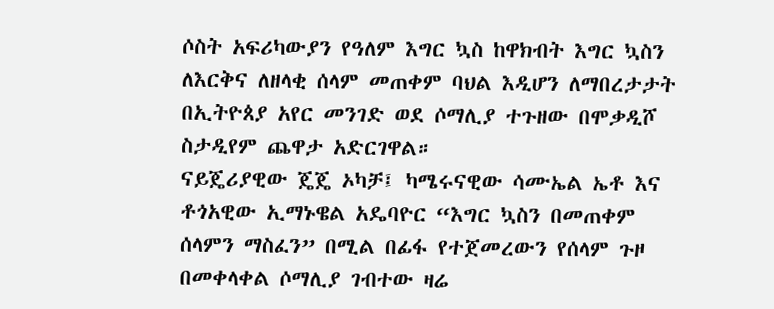ሶስት አፍሪካውያን የዓለም እግር ኳስ ከዋክብት እግር ኳስን ለእርቅና ለዘላቂ ሰላም መጠቀም ባህል እዲሆን ለማበረታታት በኢትዮጰያ አየር መንገድ ወደ ሶማሊያ ተጉዘው በሞቃዲሾ ስታዲየም ጨዋታ አድርገዋል።
ናይጄሪያዊው ጄጄ ኦካቻ፤ ካሜሩናዊው ሳሙኤል ኤቶ እና ቶጎአዊው ኢማኑዌል አዴባዮር “እግር ኳስን በመጠቀም ሰላምን ማስፈን” በሚል በፊፋ የተጀመረውን የሰላም ጉዞ በመቀላቀል ሶማሊያ ገብተው ዛሬ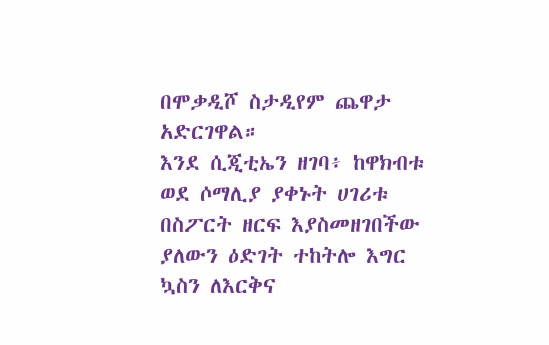በሞቃዲሾ ስታዲየም ጨዋታ አድርገዋል።
እንደ ሲጂቲኤን ዘገባ፥ ከዋክብቱ ወደ ሶማሊያ ያቀኑት ሀገሪቱ በስፖርት ዘርፍ እያስመዘገበችው ያለውን ዕድገት ተከትሎ እግር ኳስን ለእርቅና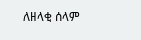ለዘላቂ ሰላም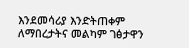እንደመሳሪያ እንድትጠቀም ለማበረታትና መልካም ገፅታዋን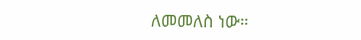ለመመለስ ነው።